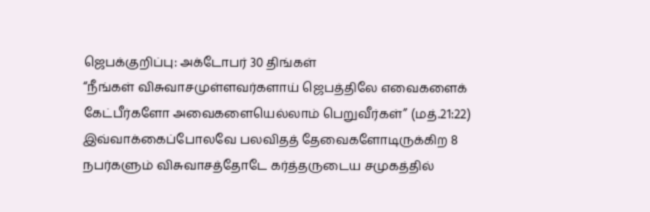ஜெபக்குறிப்பு: அக்டோபர் 30 திங்கள்
“நீங்கள் விசுவாசமுள்ளவர்களாய் ஜெபத்திலே எவைகளைக் கேட்பீர்களோ அவைகளையெல்லாம் பெறுவீர்கள்” (மத்.21:22) இவ்வாக்கைப்போலவே பலவிதத் தேவைகளோடிருக்கிற 8 நபர்களும் விசுவாசத்தோடே கர்த்தருடைய சமுகத்தில்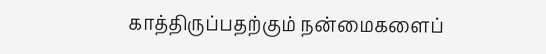காத்திருப்பதற்கும் நன்மைகளைப்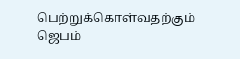பெற்றுக்கொள்வதற்கும் ஜெபம்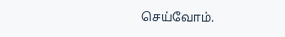செய்வோம்.